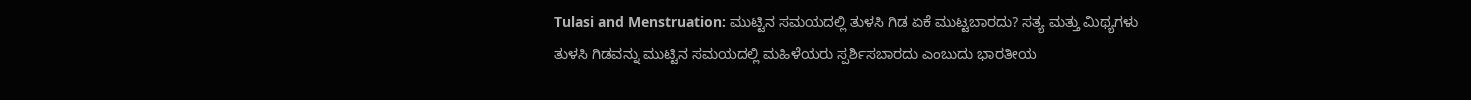Tulasi and Menstruation: ಮುಟ್ಟಿನ ಸಮಯದಲ್ಲಿ ತುಳಸಿ ಗಿಡ ಏಕೆ ಮುಟ್ಟಬಾರದು? ಸತ್ಯ ಮತ್ತು ಮಿಥ್ಯಗಳು
ತುಳಸಿ ಗಿಡವನ್ನು ಮುಟ್ಟಿನ ಸಮಯದಲ್ಲಿ ಮಹಿಳೆಯರು ಸ್ಪರ್ಶಿಸಬಾರದು ಎಂಬುದು ಭಾರತೀಯ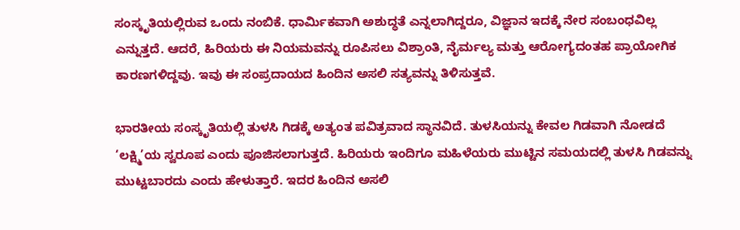ಸಂಸ್ಕೃತಿಯಲ್ಲಿರುವ ಒಂದು ನಂಬಿಕೆ. ಧಾರ್ಮಿಕವಾಗಿ ಅಶುದ್ಧತೆ ಎನ್ನಲಾಗಿದ್ದರೂ, ವಿಜ್ಞಾನ ಇದಕ್ಕೆ ನೇರ ಸಂಬಂಧವಿಲ್ಲ ಎನ್ನುತ್ತದೆ. ಆದರೆ, ಹಿರಿಯರು ಈ ನಿಯಮವನ್ನು ರೂಪಿಸಲು ವಿಶ್ರಾಂತಿ, ನೈರ್ಮಲ್ಯ ಮತ್ತು ಆರೋಗ್ಯದಂತಹ ಪ್ರಾಯೋಗಿಕ ಕಾರಣಗಳಿದ್ದವು. ಇವು ಈ ಸಂಪ್ರದಾಯದ ಹಿಂದಿನ ಅಸಲಿ ಸತ್ಯವನ್ನು ತಿಳಿಸುತ್ತವೆ.

ಭಾರತೀಯ ಸಂಸ್ಕೃತಿಯಲ್ಲಿ ತುಳಸಿ ಗಿಡಕ್ಕೆ ಅತ್ಯಂತ ಪವಿತ್ರವಾದ ಸ್ಥಾನವಿದೆ. ತುಳಸಿಯನ್ನು ಕೇವಲ ಗಿಡವಾಗಿ ನೋಡದೆ ‘ಲಕ್ಷ್ಮಿ’ಯ ಸ್ವರೂಪ ಎಂದು ಪೂಜಿಸಲಾಗುತ್ತದೆ. ಹಿರಿಯರು ಇಂದಿಗೂ ಮಹಿಳೆಯರು ಮುಟ್ಟಿನ ಸಮಯದಲ್ಲಿ ತುಳಸಿ ಗಿಡವನ್ನು ಮುಟ್ಟಬಾರದು ಎಂದು ಹೇಳುತ್ತಾರೆ. ಇದರ ಹಿಂದಿನ ಅಸಲಿ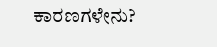ಕಾರಣಗಳೇನು?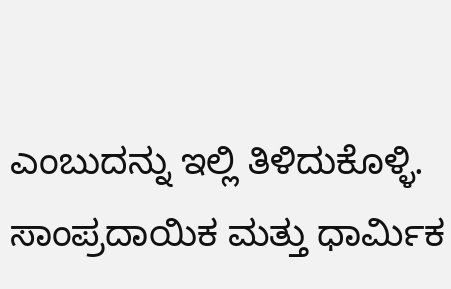ಎಂಬುದನ್ನು ಇಲ್ಲಿ ತಿಳಿದುಕೊಳ್ಳಿ.
ಸಾಂಪ್ರದಾಯಿಕ ಮತ್ತು ಧಾರ್ಮಿಕ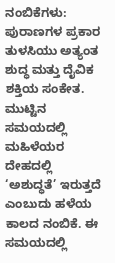ನಂಬಿಕೆಗಳು:
ಪುರಾಣಗಳ ಪ್ರಕಾರ ತುಳಸಿಯು ಅತ್ಯಂತ ಶುದ್ಧ ಮತ್ತು ದೈವಿಕ ಶಕ್ತಿಯ ಸಂಕೇತ. ಮುಟ್ಟಿನ ಸಮಯದಲ್ಲಿ ಮಹಿಳೆಯರ ದೇಹದಲ್ಲಿ ‘ಅಶುದ್ಧತೆ’ ಇರುತ್ತದೆ ಎಂಬುದು ಹಳೆಯ ಕಾಲದ ನಂಬಿಕೆ. ಈ ಸಮಯದಲ್ಲಿ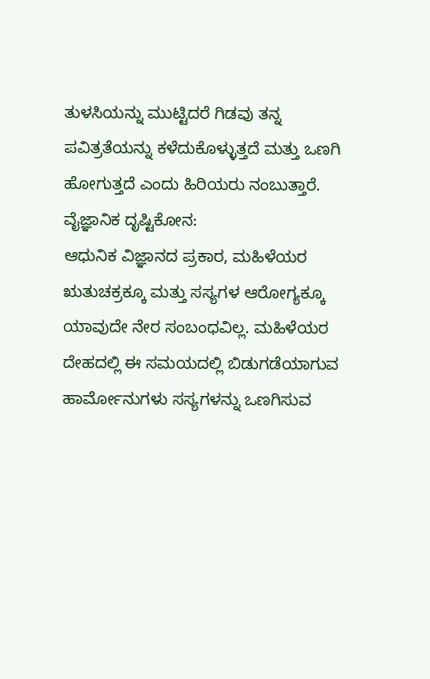ತುಳಸಿಯನ್ನು ಮುಟ್ಟಿದರೆ ಗಿಡವು ತನ್ನ ಪವಿತ್ರತೆಯನ್ನು ಕಳೆದುಕೊಳ್ಳುತ್ತದೆ ಮತ್ತು ಒಣಗಿ ಹೋಗುತ್ತದೆ ಎಂದು ಹಿರಿಯರು ನಂಬುತ್ತಾರೆ.
ವೈಜ್ಞಾನಿಕ ದೃಷ್ಟಿಕೋನ:
ಆಧುನಿಕ ವಿಜ್ಞಾನದ ಪ್ರಕಾರ, ಮಹಿಳೆಯರ ಋತುಚಕ್ರಕ್ಕೂ ಮತ್ತು ಸಸ್ಯಗಳ ಆರೋಗ್ಯಕ್ಕೂ ಯಾವುದೇ ನೇರ ಸಂಬಂಧವಿಲ್ಲ. ಮಹಿಳೆಯರ ದೇಹದಲ್ಲಿ ಈ ಸಮಯದಲ್ಲಿ ಬಿಡುಗಡೆಯಾಗುವ ಹಾರ್ಮೋನುಗಳು ಸಸ್ಯಗಳನ್ನು ಒಣಗಿಸುವ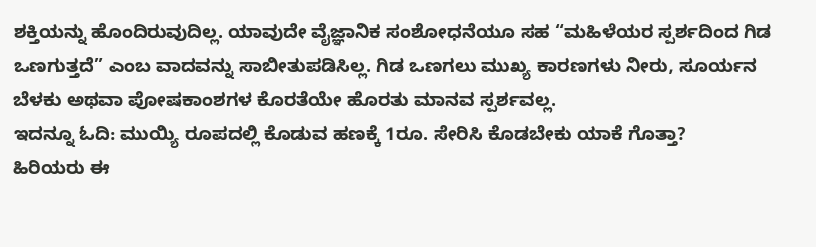ಶಕ್ತಿಯನ್ನು ಹೊಂದಿರುವುದಿಲ್ಲ. ಯಾವುದೇ ವೈಜ್ಞಾನಿಕ ಸಂಶೋಧನೆಯೂ ಸಹ “ಮಹಿಳೆಯರ ಸ್ಪರ್ಶದಿಂದ ಗಿಡ ಒಣಗುತ್ತದೆ” ಎಂಬ ವಾದವನ್ನು ಸಾಬೀತುಪಡಿಸಿಲ್ಲ. ಗಿಡ ಒಣಗಲು ಮುಖ್ಯ ಕಾರಣಗಳು ನೀರು, ಸೂರ್ಯನ ಬೆಳಕು ಅಥವಾ ಪೋಷಕಾಂಶಗಳ ಕೊರತೆಯೇ ಹೊರತು ಮಾನವ ಸ್ಪರ್ಶವಲ್ಲ.
ಇದನ್ನೂ ಓದಿ: ಮುಯ್ಯಿ ರೂಪದಲ್ಲಿ ಕೊಡುವ ಹಣಕ್ಕೆ 1ರೂ. ಸೇರಿಸಿ ಕೊಡಬೇಕು ಯಾಕೆ ಗೊತ್ತಾ?
ಹಿರಿಯರು ಈ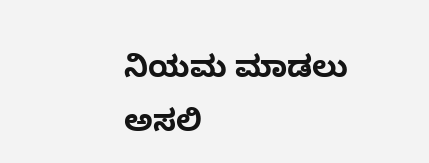ನಿಯಮ ಮಾಡಲು ಅಸಲಿ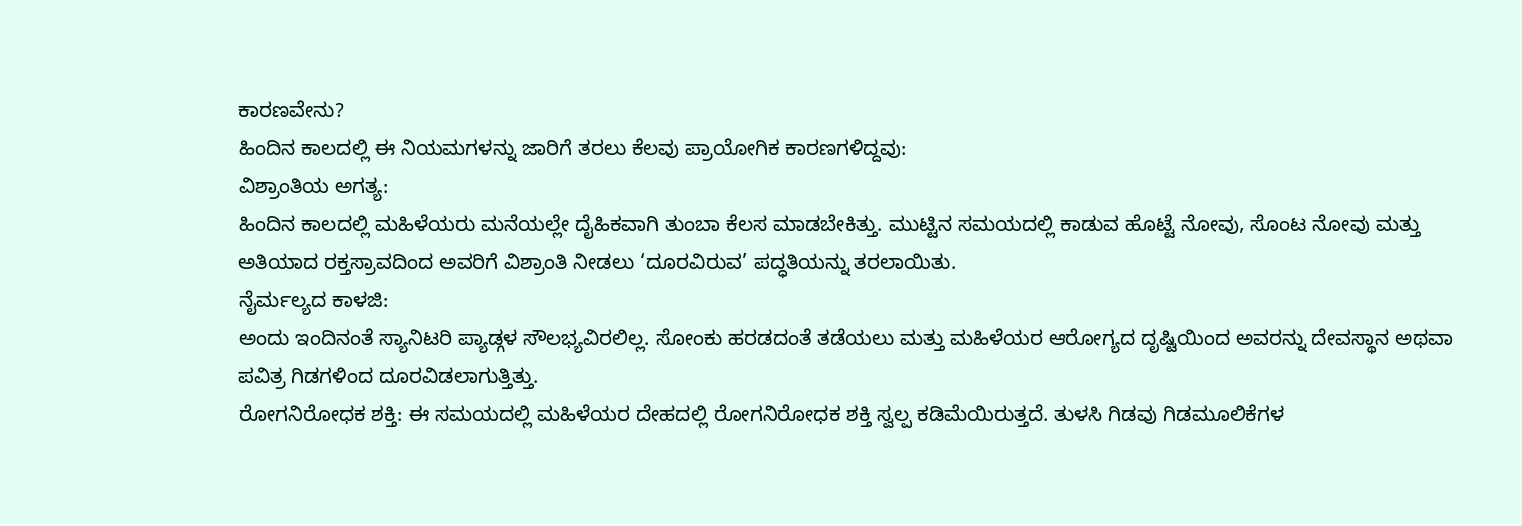ಕಾರಣವೇನು?
ಹಿಂದಿನ ಕಾಲದಲ್ಲಿ ಈ ನಿಯಮಗಳನ್ನು ಜಾರಿಗೆ ತರಲು ಕೆಲವು ಪ್ರಾಯೋಗಿಕ ಕಾರಣಗಳಿದ್ದವು:
ವಿಶ್ರಾಂತಿಯ ಅಗತ್ಯ:
ಹಿಂದಿನ ಕಾಲದಲ್ಲಿ ಮಹಿಳೆಯರು ಮನೆಯಲ್ಲೇ ದೈಹಿಕವಾಗಿ ತುಂಬಾ ಕೆಲಸ ಮಾಡಬೇಕಿತ್ತು. ಮುಟ್ಟಿನ ಸಮಯದಲ್ಲಿ ಕಾಡುವ ಹೊಟ್ಟೆ ನೋವು, ಸೊಂಟ ನೋವು ಮತ್ತು ಅತಿಯಾದ ರಕ್ತಸ್ರಾವದಿಂದ ಅವರಿಗೆ ವಿಶ್ರಾಂತಿ ನೀಡಲು ‘ದೂರವಿರುವ’ ಪದ್ಧತಿಯನ್ನು ತರಲಾಯಿತು.
ನೈರ್ಮಲ್ಯದ ಕಾಳಜಿ:
ಅಂದು ಇಂದಿನಂತೆ ಸ್ಯಾನಿಟರಿ ಪ್ಯಾಡ್ಗಳ ಸೌಲಭ್ಯವಿರಲಿಲ್ಲ. ಸೋಂಕು ಹರಡದಂತೆ ತಡೆಯಲು ಮತ್ತು ಮಹಿಳೆಯರ ಆರೋಗ್ಯದ ದೃಷ್ಟಿಯಿಂದ ಅವರನ್ನು ದೇವಸ್ಥಾನ ಅಥವಾ ಪವಿತ್ರ ಗಿಡಗಳಿಂದ ದೂರವಿಡಲಾಗುತ್ತಿತ್ತು.
ರೋಗನಿರೋಧಕ ಶಕ್ತಿ: ಈ ಸಮಯದಲ್ಲಿ ಮಹಿಳೆಯರ ದೇಹದಲ್ಲಿ ರೋಗನಿರೋಧಕ ಶಕ್ತಿ ಸ್ವಲ್ಪ ಕಡಿಮೆಯಿರುತ್ತದೆ. ತುಳಸಿ ಗಿಡವು ಗಿಡಮೂಲಿಕೆಗಳ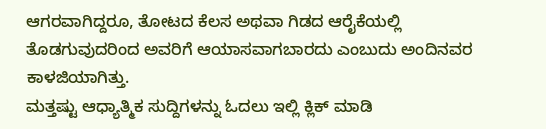ಆಗರವಾಗಿದ್ದರೂ, ತೋಟದ ಕೆಲಸ ಅಥವಾ ಗಿಡದ ಆರೈಕೆಯಲ್ಲಿ ತೊಡಗುವುದರಿಂದ ಅವರಿಗೆ ಆಯಾಸವಾಗಬಾರದು ಎಂಬುದು ಅಂದಿನವರ ಕಾಳಜಿಯಾಗಿತ್ತು.
ಮತ್ತಷ್ಟು ಆಧ್ಯಾತ್ಮಿಕ ಸುದ್ದಿಗಳನ್ನು ಓದಲು ಇಲ್ಲಿ ಕ್ಲಿಕ್ ಮಾಡಿ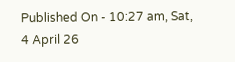Published On - 10:27 am, Sat, 4 April 26